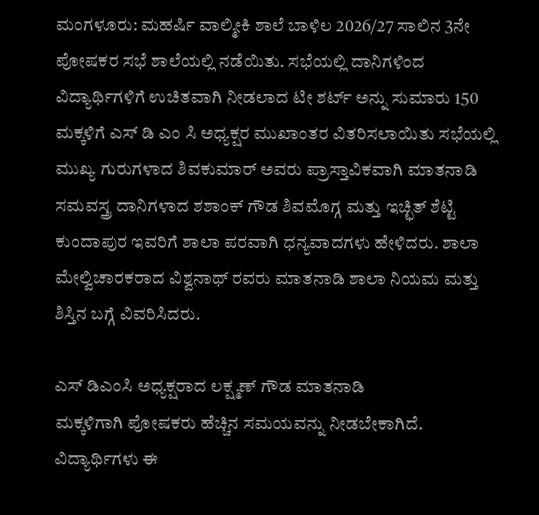ಮಂಗಳೂರು: ಮಹರ್ಷಿ ವಾಲ್ಮೀಕಿ ಶಾಲೆ ಬಾಳಿಲ 2026/27 ಸಾಲಿನ 3ನೇ ಪೋಷಕರ ಸಭೆ ಶಾಲೆಯಲ್ಲಿ ನಡೆಯಿತು. ಸಭೆಯಲ್ಲಿ ದಾನಿಗಳಿಂದ ವಿದ್ಯಾರ್ಥಿಗಳಿಗೆ ಉಚಿತವಾಗಿ ನೀಡಲಾದ ಟೀ ಶರ್ಟ್ ಅನ್ನು ಸುಮಾರು 150 ಮಕ್ಕಳಿಗೆ ಎಸ್ ಡಿ ಎಂ ಸಿ ಅಧ್ಯಕ್ಷರ ಮುಖಾಂತರ ವಿತರಿಸಲಾಯಿತು ಸಭೆಯಲ್ಲಿ ಮುಖ್ಯ ಗುರುಗಳಾದ ಶಿವಕುಮಾರ್ ಅವರು ಪ್ರಾಸ್ತಾವಿಕವಾಗಿ ಮಾತನಾಡಿ ಸಮವಸ್ತ್ರ ದಾನಿಗಳಾದ ಶಶಾಂಕ್ ಗೌಡ ಶಿವಮೊಗ್ಗ ಮತ್ತು ಇಚ್ಛಿತ್ ಶೆಟ್ಟಿ ಕುಂದಾಪುರ ಇವರಿಗೆ ಶಾಲಾ ಪರವಾಗಿ ಧನ್ಯವಾದಗಳು ಹೇಳಿದರು. ಶಾಲಾ ಮೇಲ್ವಿಚಾರಕರಾದ ವಿಶ್ವನಾಥ್ ರವರು ಮಾತನಾಡಿ ಶಾಲಾ ನಿಯಮ ಮತ್ತು ಶಿಸ್ತಿನ ಬಗ್ಗೆ ವಿವರಿಸಿದರು.

ಎಸ್ ಡಿಎಂಸಿ ಅಧ್ಯಕ್ಷರಾದ ಲಕ್ಷ್ಮಣ್ ಗೌಡ ಮಾತನಾಡಿ
ಮಕ್ಕಳಿಗಾಗಿ ಪೋಷಕರು ಹೆಚ್ಚಿನ ಸಮಯವನ್ನು ನೀಡಬೇಕಾಗಿದೆ. ವಿದ್ಯಾರ್ಥಿಗಳು ಈ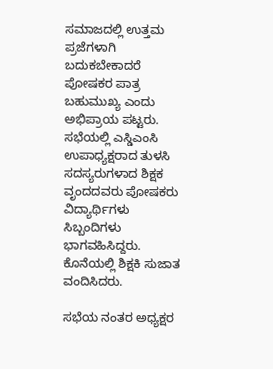ಸಮಾಜದಲ್ಲಿ ಉತ್ತಮ ಪ್ರಜೆಗಳಾಗಿ ಬದುಕಬೇಕಾದರೆ ಪೋಷಕರ ಪಾತ್ರ ಬಹುಮುಖ್ಯ ಎಂದು ಅಭಿಪ್ರಾಯ ಪಟ್ಟರು. ಸಭೆಯಲ್ಲಿ ಎಸ್ಡಿಎಂಸಿ ಉಪಾಧ್ಯಕ್ಷರಾದ ತುಳಸಿ ಸದಸ್ಯರುಗಳಾದ ಶಿಕ್ಷಕ ವೃಂದದವರು ಪೋಷಕರು ವಿದ್ಯಾರ್ಥಿಗಳು ಸಿಬ್ಬಂದಿಗಳು ಭಾಗವಹಿಸಿದ್ದರು. ಕೊನೆಯಲ್ಲಿ ಶಿಕ್ಷಕಿ ಸುಜಾತ ವಂದಿಸಿದರು.

ಸಭೆಯ ನಂತರ ಅಧ್ಯಕ್ಷರ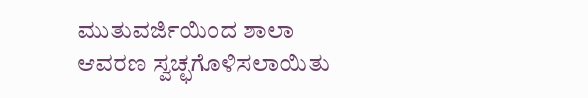ಮುತುವರ್ಜಿಯಿಂದ ಶಾಲಾ ಆವರಣ ಸ್ವಚ್ಛಗೊಳಿಸಲಾಯಿತು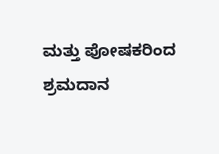ಮತ್ತು ಪೋಷಕರಿಂದ ಶ್ರಮದಾನ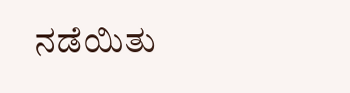ನಡೆಯಿತು